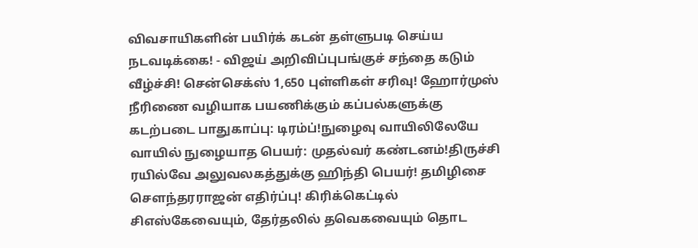விவசாயிகளின் பயிர்க் கடன் தள்ளுபடி செய்ய நடவடிக்கை! - விஜய் அறிவிப்புபங்குச் சந்தை கடும் வீழ்ச்சி! சென்செக்ஸ் 1,650 புள்ளிகள் சரிவு! ஹோர்முஸ் நீரிணை வழியாக பயணிக்கும் கப்பல்களுக்கு கடற்படை பாதுகாப்பு: டிரம்ப்!நுழைவு வாயிலிலேயே வாயில் நுழையாத பெயர்: முதல்வர் கண்டனம்!திருச்சி ரயில்வே அலுவலகத்துக்கு ஹிந்தி பெயர்! தமிழிசை செளந்தரராஜன் எதிர்ப்பு! கிரிக்கெட்டில் சிஎஸ்கேவையும், தேர்தலில் தவெகவையும் தொட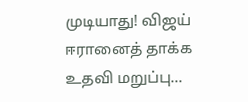முடியாது! விஜய் ஈரானைத் தாக்க உதவி மறுப்பு...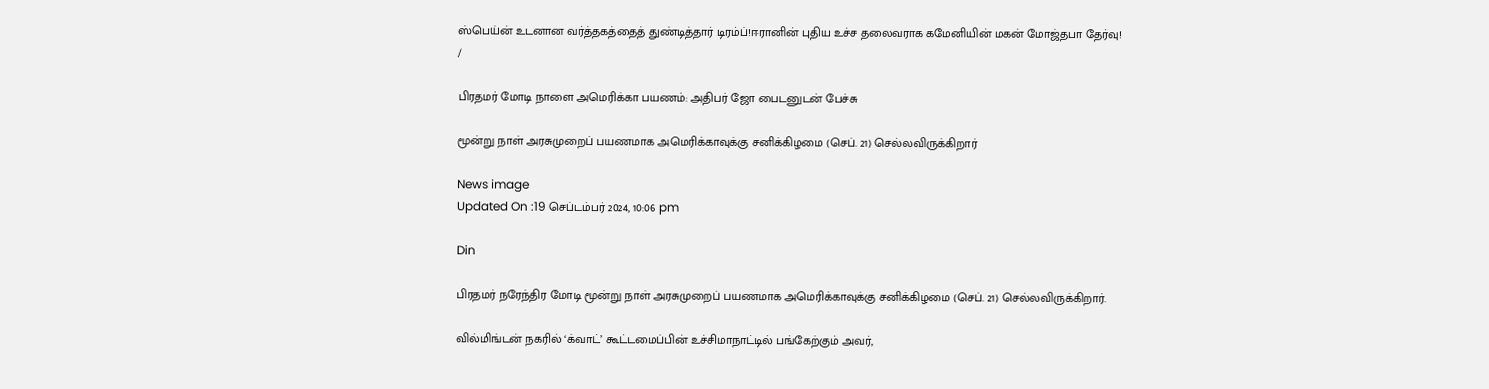ஸ்பெய்ன் உடனான வர்த்தகத்தைத் துண்டித்தார் டிரம்ப்!ஈரானின் புதிய உச்ச தலைவராக கமேனியின் மகன் மோஜ்தபா தேர்வு!
/

பிரதமர் மோடி நாளை அமெரிக்கா பயணம்: அதிபர் ஜோ பைடனுடன் பேச்சு

மூன்று நாள் அரசுமுறைப் பயணமாக அமெரிக்காவுக்கு சனிக்கிழமை (செப். 21) செல்லவிருக்கிறார்

News image
Updated On :19 செப்டம்பர் 2024, 10:06 pm

Din

பிரதமர் நரேந்திர மோடி மூன்று நாள் அரசுமுறைப் பயணமாக அமெரிக்காவுக்கு சனிக்கிழமை (செப். 21) செல்லவிருக்கிறார்.

வில்மிங்டன் நகரில் ‘க்வாட்’ கூட்டமைப்பின் உச்சிமாநாட்டில் பங்கேற்கும் அவர்,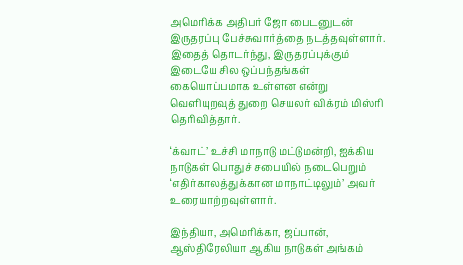அமெரிக்க அதிபர் ஜோ பைடனுடன் இருதரப்பு பேச்சுவார்த்தை நடத்தவுள்ளார். இதைத் தொடர்ந்து, இருதரப்புக்கும் இடையே சில ஒப்பந்தங்கள் கையொப்பமாக உள்ளன என்று வெளியுறவுத் துறை செயலர் விக்ரம் மிஸ்ரி தெரிவித்தார்.

‘க்வாட்’ உச்சி மாநாடு மட்டுமன்றி, ஐக்கிய நாடுகள் பொதுச் சபையில் நடைபெறும் ‘எதிர்காலத்துக்கான மாநாட்டிலும்’ அவர் உரையாற்றவுள்ளார்.

இந்தியா, அமெரிக்கா, ஜப்பான், ஆஸ்திரேலியா ஆகிய நாடுகள் அங்கம்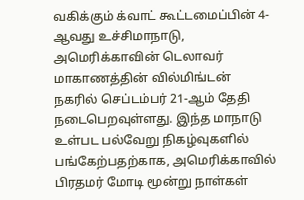வகிக்கும் க்வாட் கூட்டமைப்பின் 4-ஆவது உச்சிமாநாடு, அமெரிக்காவின் டெலாவர் மாகாணத்தின் வில்மிங்டன் நகரில் செப்டம்பர் 21-ஆம் தேதி நடைபெறவுள்ளது. இந்த மாநாடு உள்பட பல்வேறு நிகழ்வுகளில் பங்கேற்பதற்காக, அமெரிக்காவில் பிரதமர் மோடி மூன்று நாள்கள்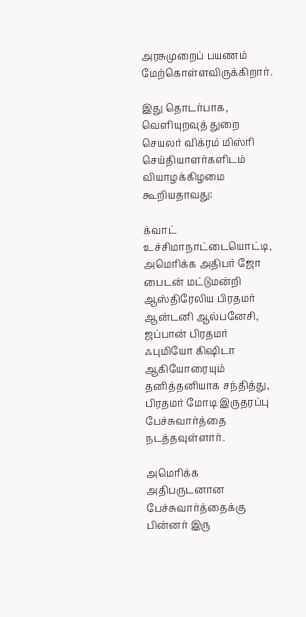அரசுமுறைப் பயணம் மேற்கொள்ளவிருக்கிறார்.

இது தொடர்பாக, வெளியுறவுத் துறை செயலர் விக்ரம் மிஸ்ரி செய்தியாளர்களிடம் வியாழக்கிழமை கூறியதாவது:

க்வாட் உச்சிமாநாட்டையொட்டி, அமெரிக்க அதிபர் ஜோ பைடன் மட்டுமன்றி ஆஸ்திரேலிய பிரதமர் ஆன்டனி ஆல்பனேசி, ஜப்பான் பிரதமர் ஃபுமியோ கிஷிடா ஆகியோரையும் தனித்தனியாக சந்தித்து, பிரதமர் மோடி இருதரப்பு பேச்சுவார்த்தை நடத்தவுள்ளார்.

அமெரிக்க அதிபருடனான பேச்சுவார்த்தைக்கு பின்னர் இரு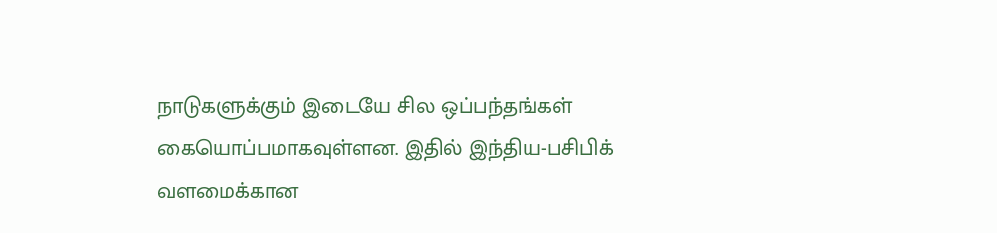நாடுகளுக்கும் இடையே சில ஒப்பந்தங்கள் கையொப்பமாகவுள்ளன. இதில் இந்திய-பசிபிக் வளமைக்கான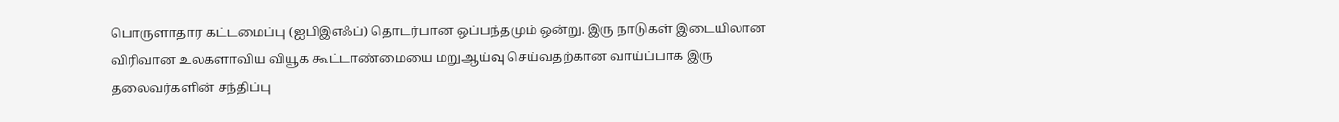பொருளாதார கட்டமைப்பு (ஐபிஇஎஃப்) தொடர்பான ஒப்பந்தமும் ஒன்று. இரு நாடுகள் இடையிலான விரிவான உலகளாவிய வியூக கூட்டாண்மையை மறுஆய்வு செய்வதற்கான வாய்ப்பாக இரு தலைவர்களின் சந்திப்பு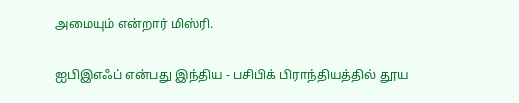அமையும் என்றார் மிஸ்ரி.

ஐபிஇஎஃப் என்பது இந்திய - பசிபிக் பிராந்தியத்தில் தூய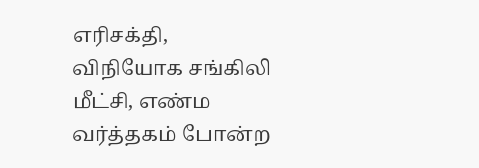எரிசக்தி, விநியோக சங்கிலி மீட்சி, எண்ம வர்த்தகம் போன்ற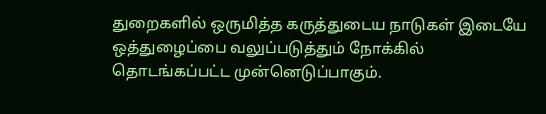துறைகளில் ஒருமித்த கருத்துடைய நாடுகள் இடையே ஒத்துழைப்பை வலுப்படுத்தும் நோக்கில் தொடங்கப்பட்ட முன்னெடுப்பாகும்.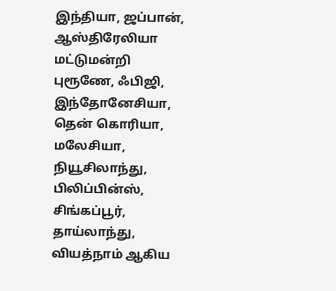இந்தியா, ஜப்பான், ஆஸ்திரேலியா மட்டுமன்றி புரூணே, ஃபிஜி, இந்தோனேசியா, தென் கொரியா, மலேசியா, நியூசிலாந்து, பிலிப்பின்ஸ், சிங்கப்பூர், தாய்லாந்து, வியத்நாம் ஆகிய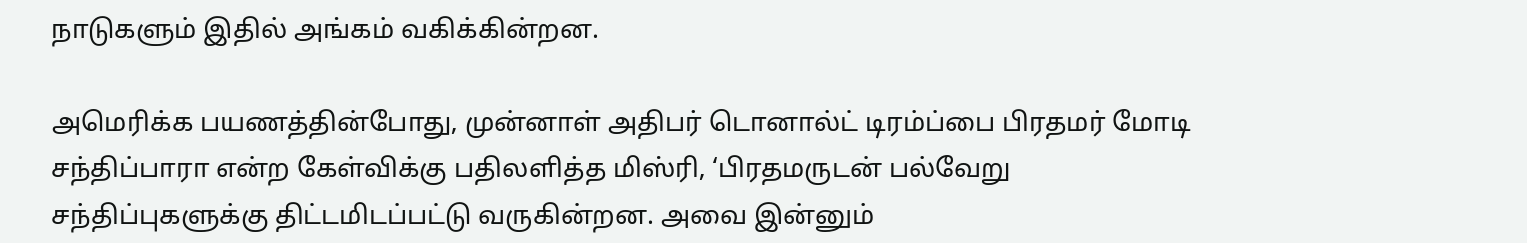நாடுகளும் இதில் அங்கம் வகிக்கின்றன.

அமெரிக்க பயணத்தின்போது, முன்னாள் அதிபர் டொனால்ட் டிரம்ப்பை பிரதமர் மோடி சந்திப்பாரா என்ற கேள்விக்கு பதிலளித்த மிஸ்ரி, ‘பிரதமருடன் பல்வேறு சந்திப்புகளுக்கு திட்டமிடப்பட்டு வருகின்றன. அவை இன்னும்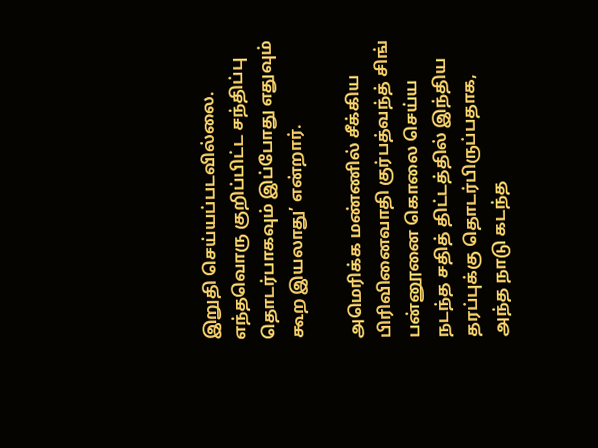இறுதி செய்யப்படவில்லை. எந்தவொரு குறிப்பிட்ட சந்திப்பு தொடர்பாகவும் இப்போது எதுவும் கூற இயலாது’ என்றார்.

அமெரிக்க மண்ணில் சீக்கிய பிரிவினைவாதி குர்பத்வந்த் சிங் பன்னூனை கொலை செய்ய நடந்த சதித் திட்டத்தில் இந்திய தரப்புக்கு தொடர்பிருப்பதாக, அந்த நாடு கடந்த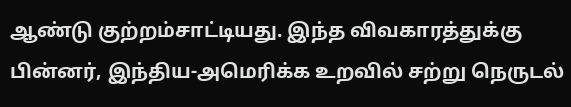ஆண்டு குற்றம்சாட்டியது. இந்த விவகாரத்துக்கு பின்னர், இந்திய-அமெரிக்க உறவில் சற்று நெருடல்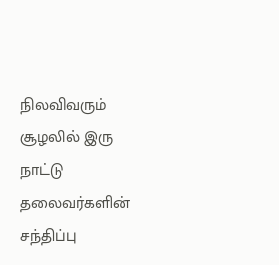நிலவிவரும் சூழலில் இரு நாட்டு தலைவர்களின் சந்திப்பு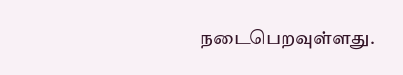நடைபெறவுள்ளது.